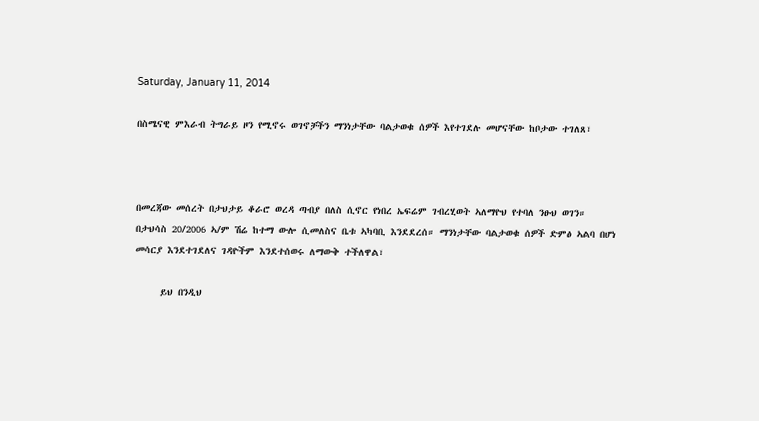Saturday, January 11, 2014

በስሜናዊ ምእራብ ትግራይ ዞን የሚኖሩ ወገኖቻችን ማንነታቸው ባልታወቁ ሰዎች እየተገደሉ መሆናቸው ከቦታው ተገለጸ፣



በመረጃው መሰረት በታህታይ ቆራሮ ወረዳ ጣብያ በለስ ሲኖር የነበረ ኤፍሬም ገብረሂወት ኣለማዮህ የተባለ ንፁህ ወገን። በታህሳስ 20/2006 ኣ/ም ሽሬ ከተማ ውሎ ሲመለስና ቤቱ ኣካባቢ እንደደረሰ። ማንነታቸው ባልታወቁ ሰዎች ድምፅ ኣልባ በሆነ መሳርያ እንደተገደለና ገዳዮችም እንደተሰወሩ ለማውቅ ተችለዋል፣

     ይህ በንዲህ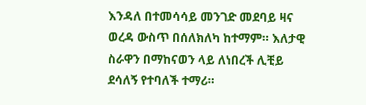እንዳለ በተመሳሳይ መንገድ መደባይ ዛና ወረዳ ውስጥ በሰለክለካ ከተማም። እለታዊ ስራዋን በማከናወን ላይ ለነበረች ሊቺይ ደሳለኝ የተባለች ተማሪ።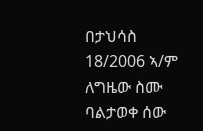በታህሳስ 18/2006 ኣ/ም ለግዜው ስሙ ባልታወቀ ሰው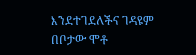እንደተገደለችና ገዳዩም በቦታው ሞቶ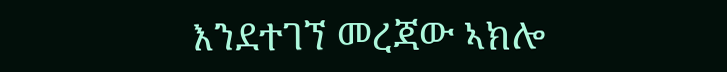እንደተገኘ መረጃው ኣክሎ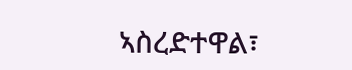ኣስረድተዋል፣